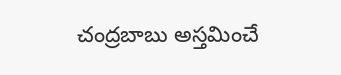చంద్రబాబు అస్తమించే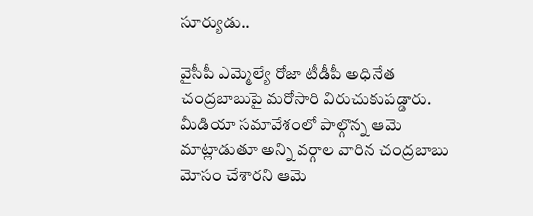సూర్యుడు..

వైసీపీ ఎమ్మెల్యే రోజా టీడీపీ అధినేత చంద్రబాబుపై మరోసారి విరుచుకుపడ్డారు. మీడియా సమావేశంలో పాల్గొన్న ఆమె మాట్లాడుతూ అన్ని వర్గాల వారిన చంద్రబాబు మోసం చేశారని ఆమె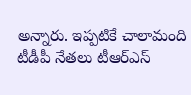అన్నారు. ఇప్పటికే చాలామంది టీడీపీ నేతలు టీఆర్ఎస్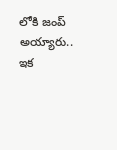లోకి జంప్ అయ్యారు.. ఇక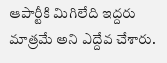ఆపార్టీకి మిగిలేది ఇద్దరు మాత్రమే అని ఎద్దేవ చేశారు.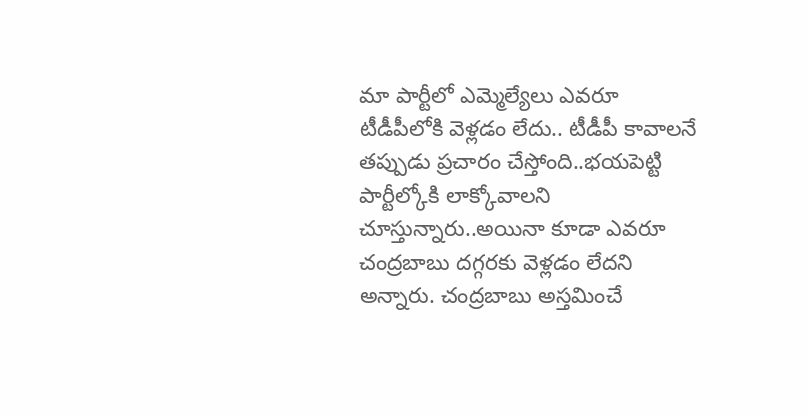మా పార్టీలో ఎమ్మెల్యేలు ఎవరూ టీడీపీలోకి వెళ్లడం లేదు.. టీడీపీ కావాలనే తప్పుడు ప్రచారం చేస్తోంది..భయపెట్టి పార్టీల్కోకి లాక్కోవాలని చూస్తున్నారు..అయినా కూడా ఎవరూ చంద్రబాబు దగ్గరకు వెళ్లడం లేదని అన్నారు. చంద్రబాబు అస్తమించే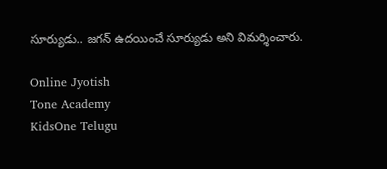సూర్యుడు.. జగన్ ఉదయించే సూర్యుడు అని విమర్శించారు.

Online Jyotish
Tone Academy
KidsOne Telugu